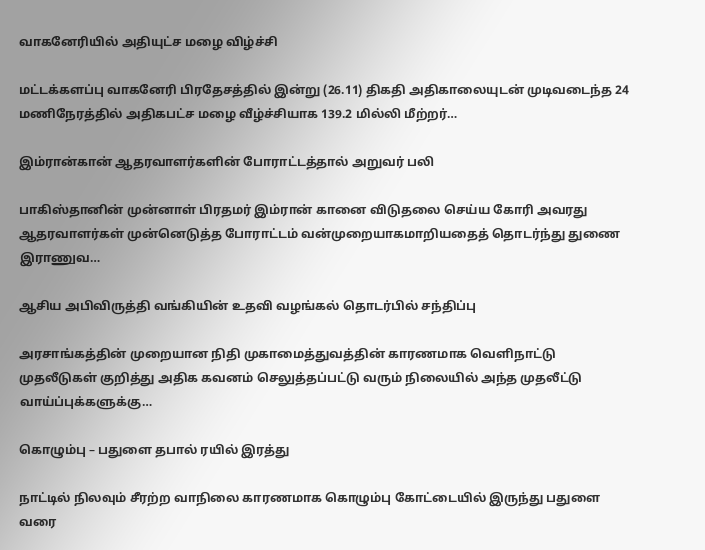வாகனேரியில் அதியுட்ச மழை விழ்ச்சி

மட்டக்களப்பு வாகனேரி பிரதேசத்தில் இன்று (26.11) திகதி அதிகாலையுடன் முடிவடைந்த 24 மணிநேரத்தில் அதிகபட்ச மழை வீழ்ச்சியாக 139.2 மில்லி மீற்றர்…

இம்ரான்கான் ஆதரவாளர்களின் போராட்டத்தால் அறுவர் பலி

பாகிஸ்தானின் முன்னாள் பிரதமர் இம்ரான் கானை விடுதலை செய்ய கோரி அவரது ஆதரவாளர்கள் முன்னெடுத்த போராட்டம் வன்முறையாகமாறியதைத் தொடர்ந்து துணை இராணுவ…

ஆசிய அபிவிருத்தி வங்கியின் உதவி வழங்கல் தொடர்பில் சந்திப்பு

அரசாங்கத்தின் முறையான நிதி முகாமைத்துவத்தின் காரணமாக வெளிநாட்டு முதலீடுகள் குறித்து அதிக கவனம் செலுத்தப்பட்டு வரும் நிலையில் அந்த முதலீட்டு வாய்ப்புக்களுக்கு…

கொழும்பு – பதுளை தபால் ரயில் இரத்து

நாட்டில் நிலவும் சீரற்ற வாநிலை காரணமாக கொழும்பு கோட்டையில் இருந்து பதுளை வரை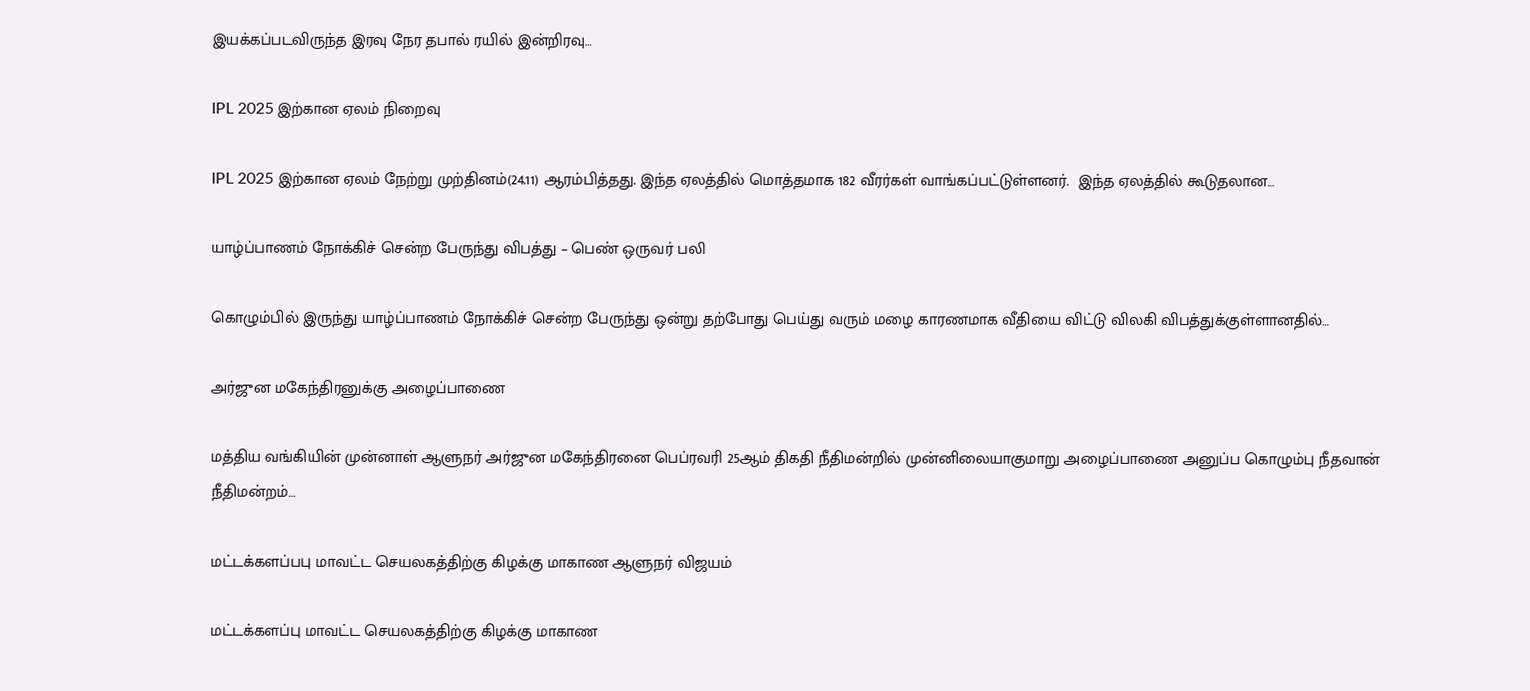இயக்கப்படவிருந்த இரவு நேர தபால் ரயில் இன்றிரவு…

IPL 2025 இற்கான ஏலம் நிறைவு

IPL 2025 இற்கான ஏலம் நேற்று முற்தினம்(24.11) ஆரம்பித்தது. இந்த ஏலத்தில் மொத்தமாக 182 வீரர்கள் வாங்கப்பட்டுள்ளனர்.  இந்த ஏலத்தில் கூடுதலான…

யாழ்ப்பாணம் நோக்கிச் சென்ற பேருந்து விபத்து – பெண் ஒருவர் பலி

கொழும்பில் இருந்து யாழ்ப்பாணம் நோக்கிச் சென்ற பேருந்து ஒன்று தற்போது பெய்து வரும் மழை காரணமாக வீதியை விட்டு விலகி விபத்துக்குள்ளானதில்…

அர்ஜுன மகேந்திரனுக்கு அழைப்பாணை

மத்திய வங்கியின் முன்னாள் ஆளுநர் அர்ஜுன மகேந்திரனை பெப்ரவரி 25ஆம் திகதி நீதிமன்றில் முன்னிலையாகுமாறு அழைப்பாணை அனுப்ப கொழும்பு நீதவான் நீதிமன்றம்…

மட்டக்களப்பபு மாவட்ட செயலகத்திற்கு கிழக்கு மாகாண ஆளுநர் விஜயம்

மட்டக்களப்பு மாவட்ட செயலகத்திற்கு கிழக்கு மாகாண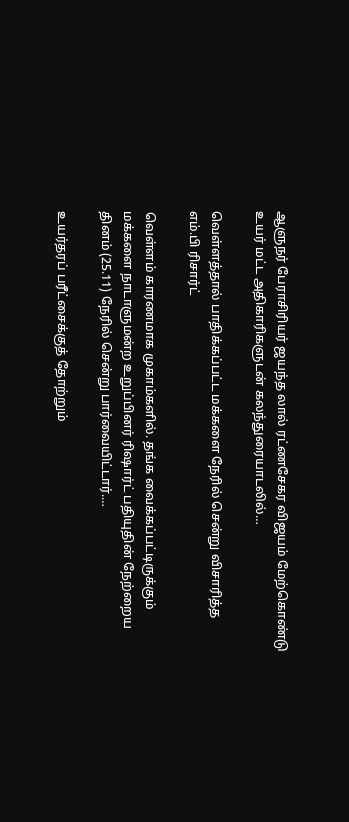ஆளுநர் பேராசிரியர் ஜயந்த லால் ரட்ணசேகர விஜயம் மேற்கொண்டு உயர் மட்ட அதிகாரிகளுடன் கலந்துரையாடலில்…

வெள்ளத்தால் பாதிக்கப்பட்ட மக்களை நேரில் சென்று விசாரித்த எம்.பி ரிசார்ட்

வெள்ளம் காரணமாக முகாம்களில். தங்க வைக்கப்பட்டிருக்கும் மக்களை நாடாளுமன்ற உறுப்பினர் ரிஷார்ட் பதியுதின் நேற்றைய தினம் (25.11) நேரில் சென்று பார்வையிட்டார்.…

உயர்தரப் பரீட்சைக்குத் தோற்றும்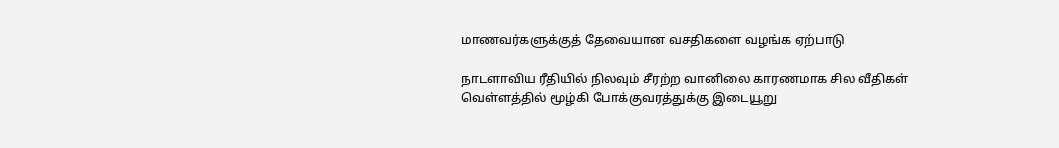மாணவர்களுக்குத் தேவையான வசதிகளை வழங்க ஏற்பாடு

நாடளாவிய ரீதியில் நிலவும் சீரற்ற வானிலை காரணமாக சில வீதிகள் வெள்ளத்தில் மூழ்கி போக்குவரத்துக்கு இடையூறு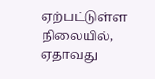ஏற்பட்டுள்ள நிலையில், ஏதாவது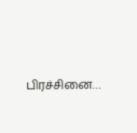பிரச்சினை…